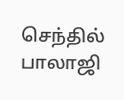செந்தில் பாலாஜி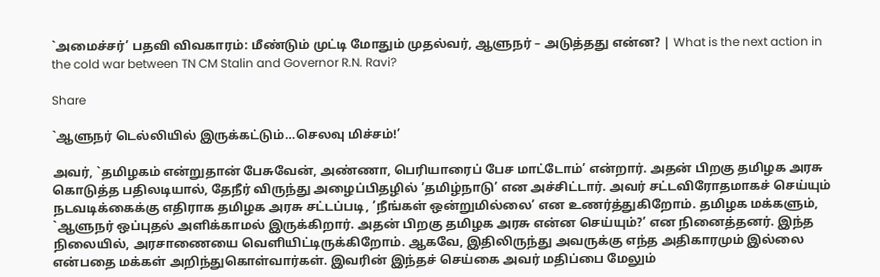`அமைச்சர்’ பதவி விவகாரம்: மீண்டும் முட்டி மோதும் முதல்வர், ஆளுநர் – அடுத்தது என்ன? | What is the next action in the cold war between TN CM Stalin and Governor R.N. Ravi?

Share

`ஆளுநர் டெல்லியில் இருக்கட்டும்…செலவு மிச்சம்!’

அவர், `தமிழகம் என்றுதான் பேசுவேன், அண்ணா, பெரியாரைப் பேச மாட்டோம்’ என்றார். அதன் பிறகு தமிழக அரசு கொடுத்த பதிலடியால், தேநீர் விருந்து அழைப்பிதழில் ’தமிழ்நாடு’ என அச்சிட்டார். அவர் சட்டவிரோதமாகச் செய்யும் நடவடிக்கைக்கு எதிராக தமிழக அரசு சட்டப்படி, ’நீங்கள் ஒன்றுமில்லை’ என உணர்த்துகிறோம். தமிழக மக்களும், `ஆளுநர் ஒப்புதல் அளிக்காமல் இருக்கிறார். அதன் பிறகு தமிழக அரசு என்ன செய்யும்?’ என நினைத்தனர். இந்த நிலையில், அரசாணையை வெளியிட்டிருக்கிறோம். ஆகவே, இதிலிருந்து அவருக்கு எந்த அதிகாரமும் இல்லை என்பதை மக்கள் அறிந்துகொள்வார்கள். இவரின் இந்தச் செய்கை அவர் மதிப்பை மேலும்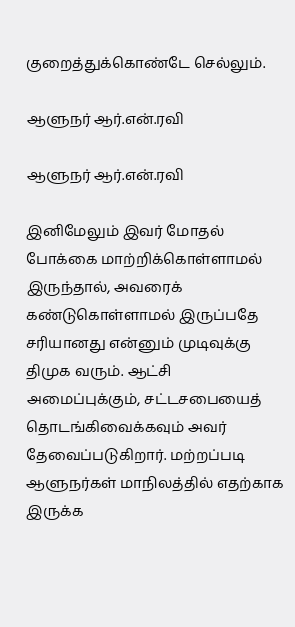குறைத்துக்கொண்டே செல்லும்.

ஆளுநர் ஆர்.என்.ரவி

ஆளுநர் ஆர்.என்.ரவி

இனிமேலும் இவர் மோதல் போக்கை மாற்றிக்கொள்ளாமல் இருந்தால், அவரைக் கண்டுகொள்ளாமல் இருப்பதே சரியானது என்னும் முடிவுக்கு திமுக வரும். ஆட்சி அமைப்புக்கும், சட்டசபையைத் தொடங்கிவைக்கவும் அவர் தேவைப்படுகிறார். மற்றப்படி ஆளுநர்கள் மாநிலத்தில் எதற்காக இருக்க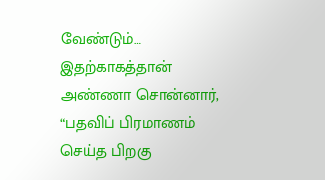வேண்டும்… இதற்காகத்தான் அண்ணா சொன்னார், “பதவிப் பிரமாணம் செய்த பிறகு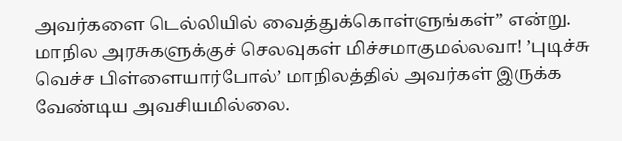அவர்களை டெல்லியில் வைத்துக்கொள்ளுங்கள்” என்று. மாநில அரசுகளுக்குச் செலவுகள் மிச்சமாகுமல்லவா! ’புடிச்சு வெச்ச பிள்ளையார்போல்’ மாநிலத்தில் அவர்கள் இருக்க வேண்டிய அவசியமில்லை.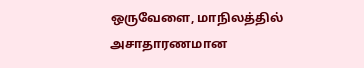ஒருவேளை, மாநிலத்தில் அசாதாரணமான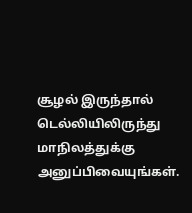சூழல் இருந்தால் டெல்லியிலிருந்து மாநிலத்துக்கு அனுப்பிவையுங்கள்.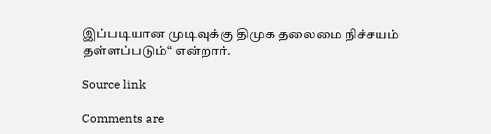இப்படியான முடிவுக்கு திமுக தலைமை நிச்சயம் தள்ளப்படும்“ என்றார்.

Source link

Comments are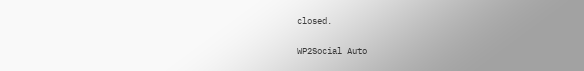closed.

WP2Social Auto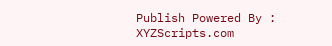Publish Powered By : XYZScripts.com